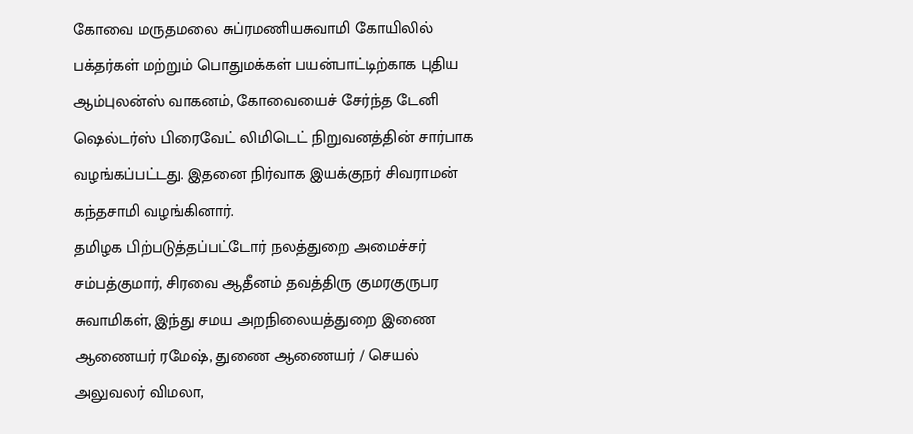கோவை மருதமலை சுப்ரமணியசுவாமி கோயிலில் பக்தர்கள் மற்றும் பொதுமக்கள் பயன்பாட்டிற்காக புதிய ஆம்புலன்ஸ் வாகனம், கோவையைச் சேர்ந்த டேனி ஷெல்டர்ஸ் பிரைவேட் லிமிடெட் நிறுவனத்தின் சார்பாக வழங்கப்பட்டது. இதனை நிர்வாக இயக்குநர் சிவராமன் கந்தசாமி வழங்கினார்.
தமிழக பிற்படுத்தப்பட்டோர் நலத்துறை அமைச்சர் சம்பத்குமார், சிரவை ஆதீனம் தவத்திரு குமரகுருபர சுவாமிகள், இந்து சமய அறநிலையத்துறை இணை ஆணையர் ரமேஷ், துணை ஆணையர் / செயல் அலுவலர் விமலா,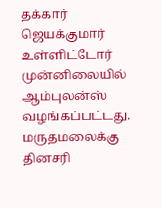தக்கார் ஜெயக்குமார் உள்ளிட்டோர் முன்னிலையில் ஆம்புலன்ஸ் வழங்கப்பட்டது.
மருதமலைக்கு தினசரி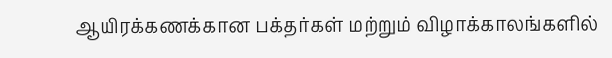ஆயிரக்கணக்கான பக்தர்கள் மற்றும் விழாக்காலங்களில்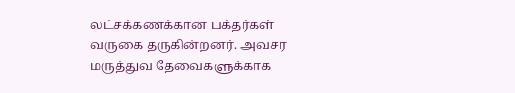லட்சக்கணக்கான பக்தர்கள் வருகை தருகின்றனர். அவசர மருத்துவ தேவைகளுக்காக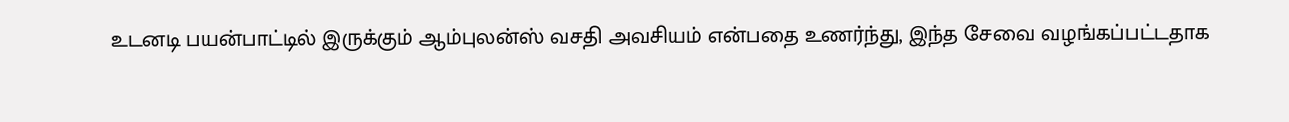உடனடி பயன்பாட்டில் இருக்கும் ஆம்புலன்ஸ் வசதி அவசியம் என்பதை உணர்ந்து, இந்த சேவை வழங்கப்பட்டதாக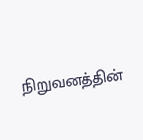நிறுவனத்தின்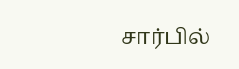சார்பில்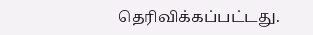தெரிவிக்கப்பட்டது.